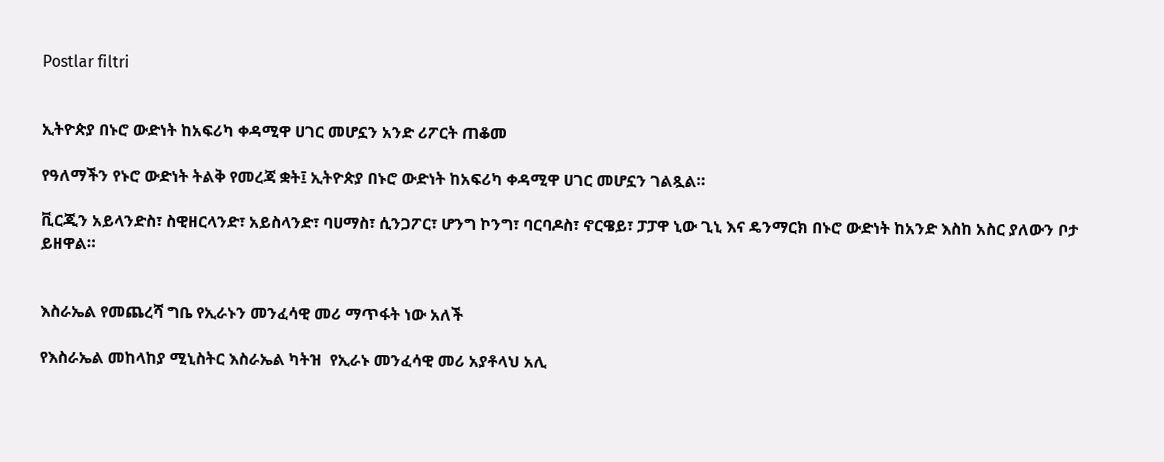Postlar filtri


ኢትዮጵያ በኑሮ ውድነት ከአፍሪካ ቀዳሚዋ ሀገር መሆኗን አንድ ሪፖርት ጠቆመ

የዓለማችን የኑሮ ውድነት ትልቅ የመረጃ ቋት፤ ኢትዮጵያ በኑሮ ውድነት ከአፍሪካ ቀዳሚዋ ሀገር መሆኗን ገልጿል።

ቪርጂን አይላንድስ፣ ስዊዘርላንድ፣ አይስላንድ፣ ባሀማስ፣ ሲንጋፖር፣ ሆንግ ኮንግ፣ ባርባዶስ፣ ኖርዌይ፣ ፓፓዋ ኒው ጊኒ እና ዴንማርክ በኑሮ ውድነት ከአንድ እስከ አስር ያለውን ቦታ ይዘዋል።


እስራኤል የመጨረሻ ግቤ የኢራኑን መንፈሳዊ መሪ ማጥፋት ነው አለች

የእስራኤል መከላከያ ሚኒስትር እስራኤል ካትዝ  የኢራኑ መንፈሳዊ መሪ አያቶላህ አሊ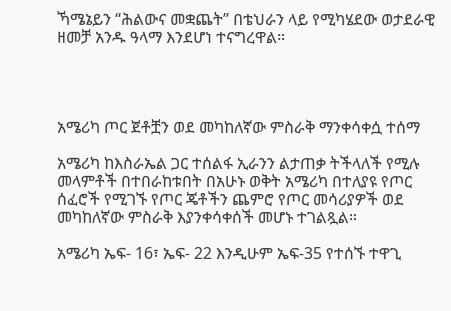ኻሜኔይን “ሕልውና መቋጨት” በቴህራን ላይ የሚካሄደው ወታደራዊ ዘመቻ አንዱ ዓላማ እንደሆነ ተናግረዋል።




አሜሪካ ጦር ጀቶቿን ወደ መካከለኛው ምስራቅ ማንቀሳቀሷ ተሰማ

አሜሪካ ከእስራኤል ጋር ተሰልፋ ኢራንን ልታጠቃ ትችላለች የሚሉ መላምቶች በተበራከቱበት በአሁኑ ወቅት አሜሪካ በተለያዩ የጦር ሰፈሮች የሚገኙ የጦር ጄቶችን ጨምሮ የጦር መሳሪያዎች ወደ መካከለኛው ምስራቅ እያንቀሳቀሰች መሆኑ ተገልጿል።

አሜሪካ ኤፍ- 16፣ ኤፍ- 22 እንዲሁም ኤፍ-35 የተሰኙ ተዋጊ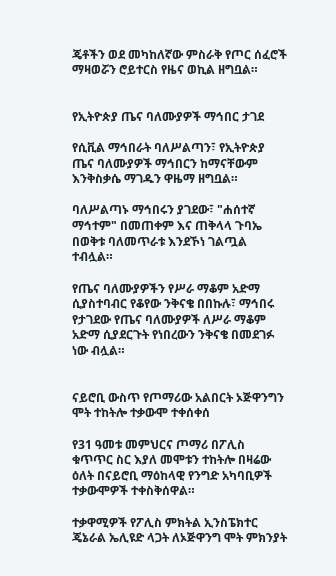ጄቶችን ወደ መካከለኛው ምስራቅ የጦር ሰፈሮች ማዛወሯን ሮይተርስ የዜና ወኪል ዘግቧል።


የኢትዮጵያ ጤና ባለሙያዎች ማኅበር ታገደ

የሲቪል ማኅበራት ባለሥልጣን፣ የኢትዮጵያ ጤና ባለሙያዎች ማኅበርን ከማናቸውም እንቅስቃሴ ማገዱን ዋዜማ ዘግቧል።

ባለሥልጣኑ ማኅበሩን ያገደው፣ "ሐሰተኛ ማኅተም" በመጠቀም እና ጠቅላላ ጉባኤ በወቅቱ ባለመጥራቱ እንደኾነ ገልጧል ተብሏል።

የጤና ባለሙያዎችን የሥራ ማቆም አድማ ሲያስተባብር የቆየው ንቅናቄ በበኩሉ፣ ማኅበሩ የታገደው የጤና ባለሙያዎች ለሥራ ማቆም አድማ ሲያደርጉት የነበረውን ንቅናቄ በመደገፉ ነው ብሏል።


ናይሮቢ ውስጥ የጦማሪው አልበርት ኦጅዋንግን ሞት ተከትሎ ተቃውሞ ተቀሰቀሰ

የ31 ዓመቱ መምህርና ጦማሪ በፖሊስ ቁጥጥር ስር እያለ መሞቱን ተከትሎ በዛሬው ዕለት በናይሮቢ ማዕከላዊ የንግድ አካባቢዎች ተቃውሞዎች ተቀስቅሰዋል።

ተቃዋሚዎች የፖሊስ ምክትል ኢንስፔክተር ጄኔራል ኤሊዩድ ላጋት ለኦጅዋንግ ሞት ምክንያት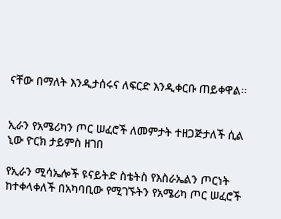ናቸው በማለት እንዲታሰሩና ለፍርድ እንዲቀርቡ ጠይቀዋል፡፡


ኢራን የአሜሪካን ጦር ሠፈሮች ለመምታት ተዘጋጅታለች ሲል ኒው ዮርክ ታይምስ ዘገበ

የኢራን ሚሳኤሎች ዩናይትድ ስቴትስ የእስራኤልን ጦርነት ከተቀላቀለች በአካባቢው የሚገኙትን የአሜሪካ ጦር ሠፈሮች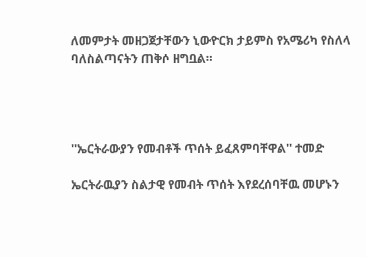ለመምታት መዘጋጀታቸውን ኒውዮርክ ታይምስ የአሜሪካ የስለላ ባለስልጣናትን ጠቅሶ ዘግቧል።




''ኤርትራውያን የመብቶች ጥሰት ይፈጸምባቸዋል'' ተመድ

ኤርትራዉያን ስልታዊ የመብት ጥሰት እየደረሰባቸዉ መሆኑን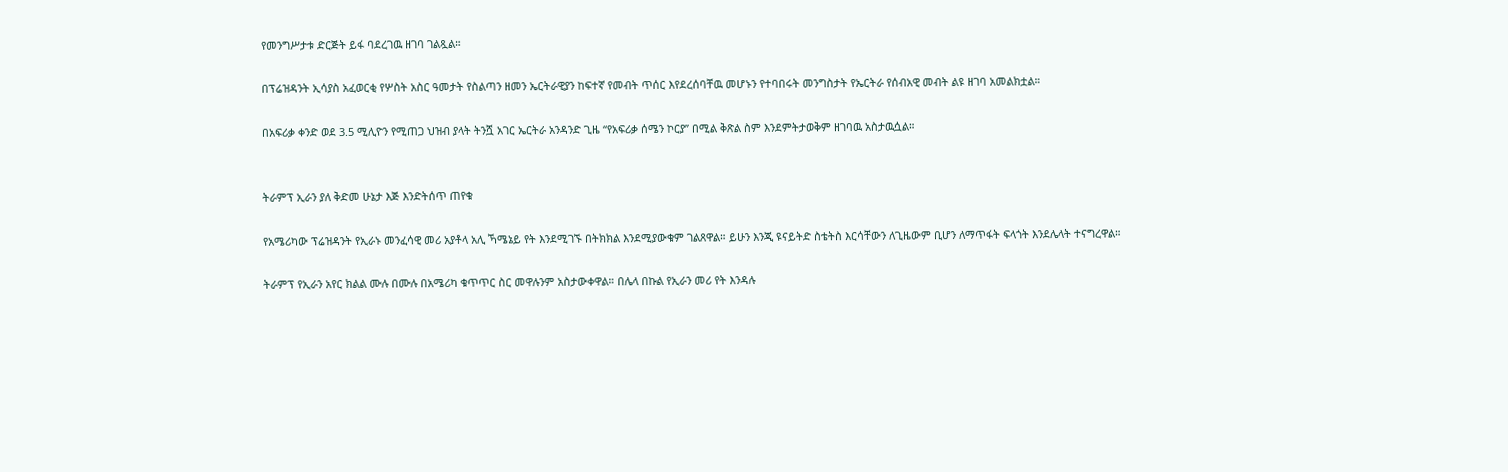የመንግሥታቱ ድርጅት ይፋ ባደረገዉ ዘገባ ገልጿል።

በፕሬዝዳንት ኢሳያስ አፈወርቂ የሦስት አስር ዓመታት የስልጣን ዘመን ኤርትራዊያን ከፍተኛ የመብት ጥሰር እየደረሰባቸዉ መሆኑን የተባበሩት መንግስታት የኤርትራ የሰብአዊ መብት ልዩ ዘገባ አመልክቷል።

በአፍሪቃ ቀንድ ወደ 3.5 ሚሊዮን የሚጠጋ ህዝብ ያላት ትንሿ አገር ኤርትራ አንዳንድ ጊዜ “የአፍሪቃ ሰሜን ኮርያ” በሚል ቅጽል ስም እንደምትታወቅም ዘገባዉ አስታዉሷል።


ትራምፕ ኢራን ያለ ቅድመ ሁኔታ እጅ እንድትሰጥ ጠየቁ

የአሜሪካው ፕሬዝዳንት የኢራኑ መንፈሳዊ መሪ አያቶላ አሊ ኻሜኔይ የት እንደሚገኙ በትክክል እንደሚያውቁም ገልጸዋል። ይሁን እንጂ ዩናይትድ ስቴትስ እርሳቸውን ለጊዜውም ቢሆን ለማጥፋት ፍላጎት እንደሌላት ተናግረዋል።

ትራምፕ የኢራን አየር ክልል ሙሉ በሙሉ በአሜሪካ ቁጥጥር ስር መዋሉንም አስታውቀዋል። በሌላ በኩል የኢራን መሪ የት እንዳሉ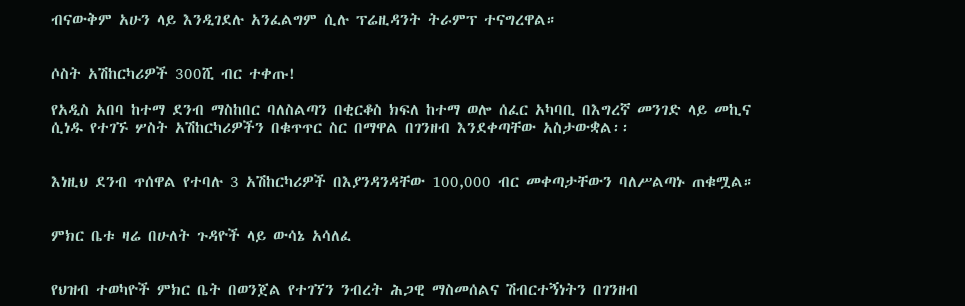ብናውቅም አሁን ላይ እንዲገደሉ አንፈልግም ሲሉ ፕሬዚዳንት ትራምፕ ተናግረዋል።


ሶስት አሽከርካሪዎች 300ሺ ብር ተቀጡ!

የአዲስ አበባ ከተማ ደንብ ማስከበር ባለስልጣን በቂርቆስ ክፍለ ከተማ ወሎ ሰፈር አካባቢ በእግረኛ መንገድ ላይ መኪና ሲነዱ የተገኙ ሦስት አሽከርካሪዎችን በቁጥጥር ስር በማዋል በገንዘብ እንደቀጣቸው አስታውቋል፡፡


እነዚህ ደንብ ጥሰዋል የተባሉ 3 አሽከርካሪዎች በእያንዳንዳቸው 100,000 ብር መቀጣታቸውን ባለሥልጣኑ ጠቁሟል።


ምክር ቤቱ ዛሬ በሁለት ጉዳዮች ላይ ውሳኔ አሳለፈ


የህዝብ ተወካዮች ምክር ቤት በወንጀል የተገኘን ንብረት ሕጋዊ ማስመሰልና ሽብርተኝነትን በገንዘብ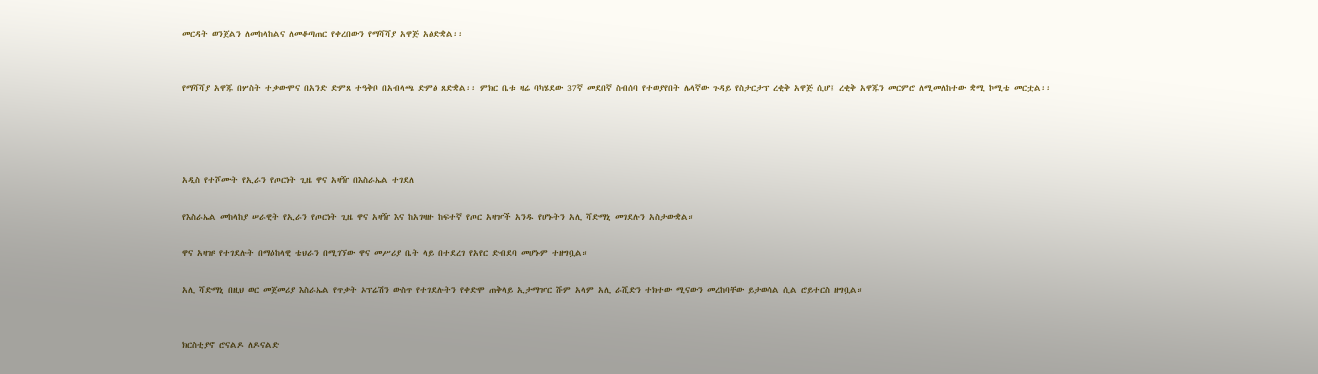መርዳት ወንጀልን ለመከላከልና ለመቆጣጠር የቀረበውን የማሻሻያ አዋጅ አፅድቋል፡፡


የማሻሻያ አዋጁ በሦስት ተቃውሞና በአንድ ድምጸ ተዓቅቦ በአብላጫ ድምፅ ጸድቋል፡፡ ምክር ቤቱ ዛሬ ባካሄደው 37ኛ መደበኛ ስብሰባ የተወያየበት ሌላኛው ጉዳይ የስታርታፕ ረቂቅ አዋጅ ሲሆ፤ ረቂቅ አዋጁን መርምሮ ለሚመለከተው ቋሚ ኮሚቴ መርቷል፡፡




አዲስ የተሾሙት የኢራን የጦርነት ጊዜ ዋና አዛዥ በእስራኤል ተገደለ

የእስራኤል መከላከያ ሠራዊት የኢራን የጦርነት ጊዜ ዋና አዛዥ እና ከአገዛዙ ከፍተኛ የጦር አዛዦች አንዱ የሆኑትን አሊ ሻድማኒ መገደሉን አስታውቋል።

ዋና አዛዡ የተገደሉት በማዕከላዊ ቴህራን በሚገኘው ዋና መሥሪያ ቤት ላይ በተደረገ የአየር ድብደባ መሆኑም ተዘግቧል።

አሊ ሻድማኒ በዚህ ወር መጀመሪያ እስራኤል የጥቃት ኦፕሬሽን ውስጥ የተገደሉትን የቀድሞ ጠቅላይ ኢታማዦር ሹም አላም አሊ ራሺድን ተክተው ሚናውን መረከባቸው ይታወሳል ሲል ሮይተርስ ዘግቧል።


ክርስቲያኖ ሮናልዶ ለዶናልድ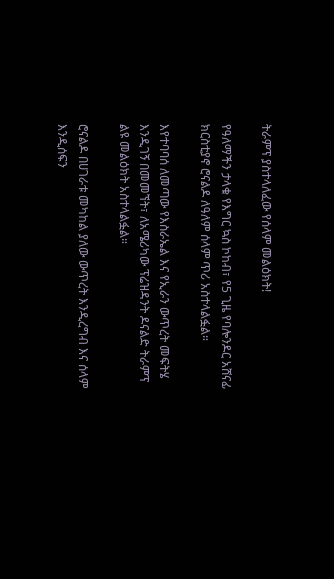ትራምፕ ያስተላለፈው የሰላም መልዕክት!

የዓለማችን ታላቁ የእግር ኳስ ኮከብ፣ የ5 ጊዜ የባሎንዶር አሸናፊ ክርስቲያኖ ሮናልዶ ለዓለም ሰላም ጥሪ አስተላልፏል።

እየተባባሰ ለመጣው የእስራኤል እና የኢራን ውጥረት መፍትሄ እንዲገኝ በመመኘት፣ ለአሜሪካው ፕሬዝዳንት ዶናልድ ትራምፕ ልዩ መልዕክት አስተላልፏል።

ሮናልዶ በሀገራቱ መካከል ያለው ውጥረት እንዲረግብ እና ሰላም እንዲሰፍን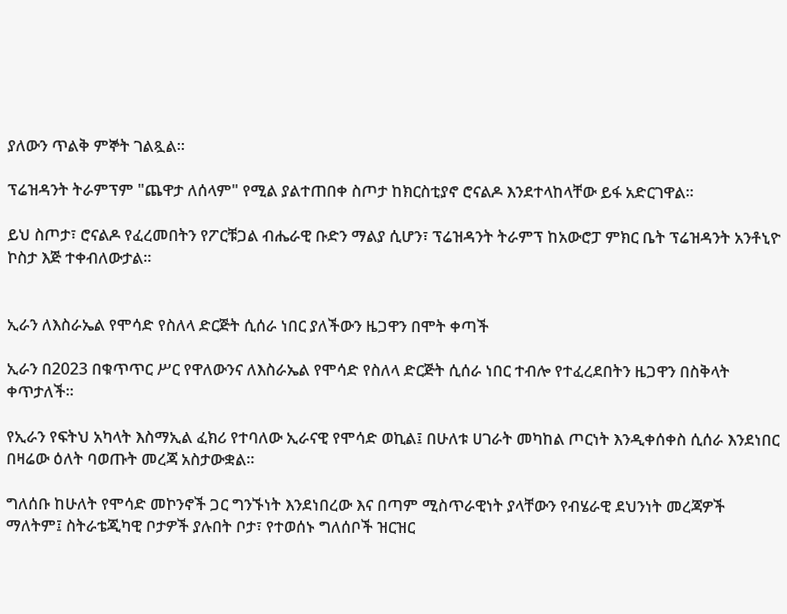ያለውን ጥልቅ ምኞት ገልጿል።

ፕሬዝዳንት ትራምፕም "ጨዋታ ለሰላም" የሚል ያልተጠበቀ ስጦታ ከክርስቲያኖ ሮናልዶ እንደተላከላቸው ይፋ አድርገዋል።

ይህ ስጦታ፣ ሮናልዶ የፈረመበትን የፖርቹጋል ብሔራዊ ቡድን ማልያ ሲሆን፣ ፕሬዝዳንት ትራምፕ ከአውሮፓ ምክር ቤት ፕሬዝዳንት አንቶኒዮ ኮስታ እጅ ተቀብለውታል።


ኢራን ለእስራኤል የሞሳድ የስለላ ድርጅት ሲሰራ ነበር ያለችውን ዜጋዋን በሞት ቀጣች

ኢራን በ2023 በቁጥጥር ሥር የዋለውንና ለእስራኤል የሞሳድ የስለላ ድርጅት ሲሰራ ነበር ተብሎ የተፈረደበትን ዜጋዋን በስቅላት ቀጥታለች፡፡

የኢራን የፍትህ አካላት እስማኢል ፈክሪ የተባለው ኢራናዊ የሞሳድ ወኪል፤ በሁለቱ ሀገራት መካከል ጦርነት እንዲቀሰቀስ ሲሰራ እንደነበር በዛሬው ዕለት ባወጡት መረጃ አስታውቋል።

ግለሰቡ ከሁለት የሞሳድ መኮንኖች ጋር ግንኙነት እንደነበረው እና በጣም ሚስጥራዊነት ያላቸውን የብሄራዊ ደህንነት መረጃዎች ማለትም፤ ስትራቴጂካዊ ቦታዎች ያሉበት ቦታ፣ የተወሰኑ ግለሰቦች ዝርዝር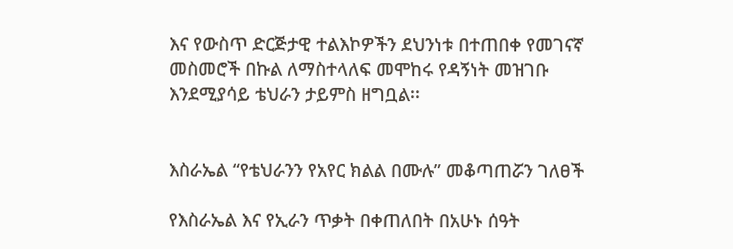እና የውስጥ ድርጅታዊ ተልእኮዎችን ደህንነቱ በተጠበቀ የመገናኛ መስመሮች በኩል ለማስተላለፍ መሞከሩ የዳኝነት መዝገቡ እንደሚያሳይ ቴህራን ታይምስ ዘግቧል፡፡


እስራኤል “የቴህራንን የአየር ክልል በሙሉ” መቆጣጠሯን ገለፀች

የእስራኤል እና የኢራን ጥቃት በቀጠለበት በአሁኑ ሰዓት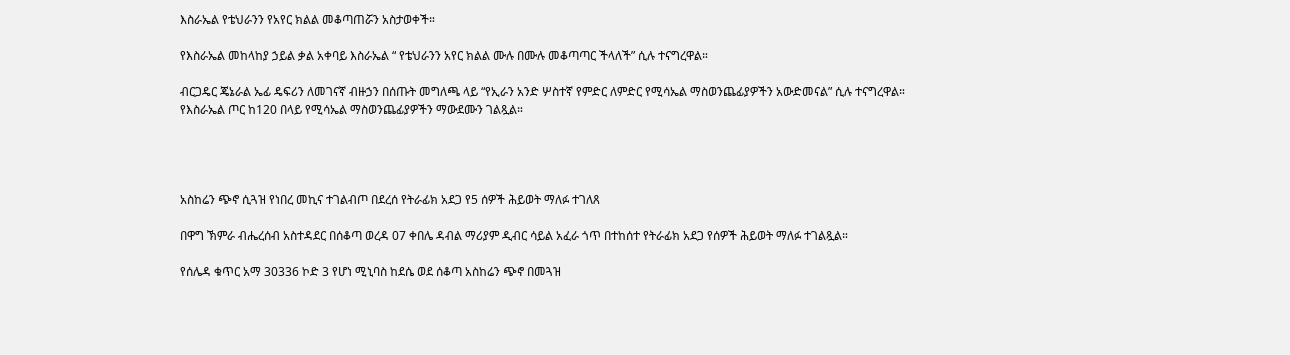እስራኤል የቴህራንን የአየር ክልል መቆጣጠሯን አስታወቀች።

የእስራኤል መከላከያ ኃይል ቃል አቀባይ እስራኤል “ የቴህራንን አየር ክልል ሙሉ በሙሉ መቆጣጣር ችላለች” ሲሉ ተናግረዋል።

ብርጋዴር ጄኔራል ኤፊ ዴፍሪን ለመገናኛ ብዙኃን በሰጡት መግለጫ ላይ “የኢራን አንድ ሦስተኛ የምድር ለምድር የሚሳኤል ማስወንጨፊያዎችን አውድመናል” ሲሉ ተናግረዋል። የእስራኤል ጦር ከ120 በላይ የሚሳኤል ማስወንጨፊያዎችን ማውደሙን ገልጿል።




አስከሬን ጭኖ ሲጓዝ የነበረ መኪና ተገልብጦ በደረሰ የትራፊክ አደጋ የ5 ሰዎች ሕይወት ማለፉ ተገለጸ

በዋግ ኽምራ ብሔረሰብ አስተዳደር በሰቆጣ ወረዳ 07 ቀበሌ ዳብል ማሪያም ዲብር ሳይል አፈራ ጎጥ በተከሰተ የትራፊክ አደጋ የሰዎች ሕይወት ማለፉ ተገልጿል።

የሰሌዳ ቁጥር አማ 30336 ኮድ 3 የሆነ ሚኒባስ ከደሴ ወደ ሰቆጣ አስከሬን ጭኖ በመጓዝ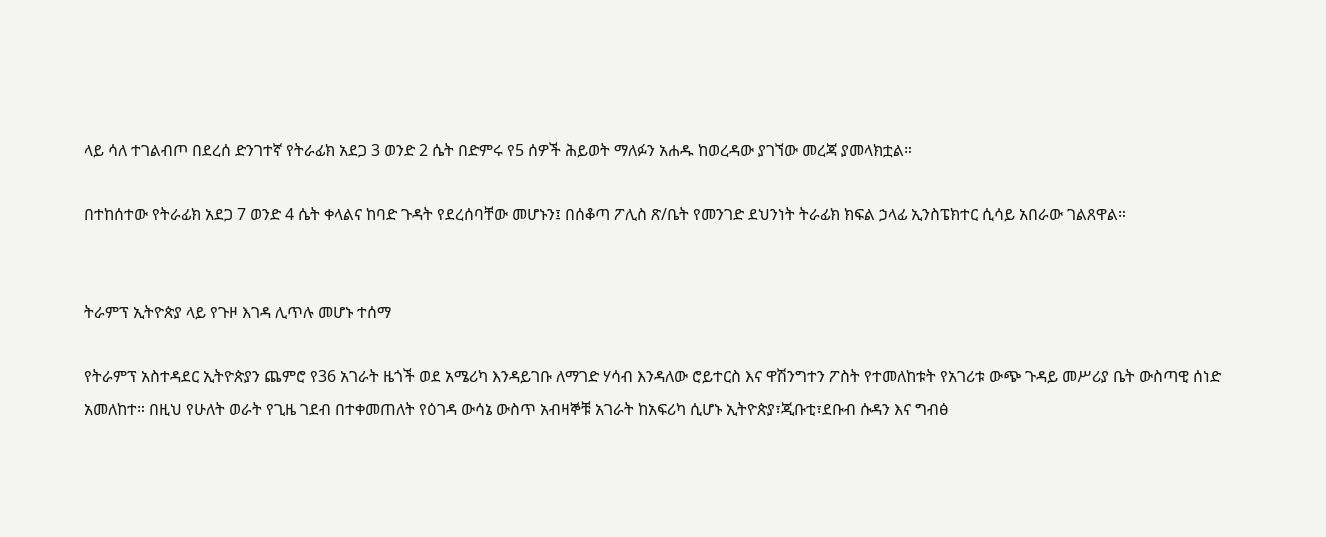ላይ ሳለ ተገልብጦ በደረሰ ድንገተኛ የትራፊክ አደጋ 3 ወንድ 2 ሴት በድምሩ የ5 ሰዎች ሕይወት ማለፉን አሐዱ ከወረዳው ያገኘው መረጃ ያመላክቷል።

በተከሰተው የትራፊክ አደጋ 7 ወንድ 4 ሴት ቀላልና ከባድ ጉዳት የደረሰባቸው መሆኑን፤ በሰቆጣ ፖሊስ ጽ/ቤት የመንገድ ደህንነት ትራፊክ ክፍል ኃላፊ ኢንስፔክተር ሲሳይ አበራው ገልጸዋል።


ትራምፕ ኢትዮጵያ ላይ የጉዞ እገዳ ሊጥሉ መሆኑ ተሰማ

የትራምፕ አስተዳደር ኢትዮጵያን ጨምሮ የ36 አገራት ዜጎች ወደ አሜሪካ እንዳይገቡ ለማገድ ሃሳብ እንዳለው ሮይተርስ እና ዋሽንግተን ፖስት የተመለከቱት የአገሪቱ ውጭ ጉዳይ መሥሪያ ቤት ውስጣዊ ሰነድ አመለከተ። በዚህ የሁለት ወራት የጊዜ ገደብ በተቀመጠለት የዕገዳ ውሳኔ ውስጥ አብዛኞቹ አገራት ከአፍሪካ ሲሆኑ ኢትዮጵያ፣ጂቡቲ፣ደቡብ ሱዳን እና ግብፅ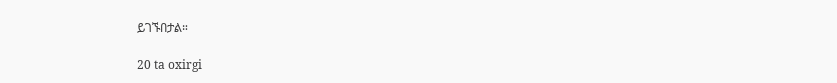ይገኙበታል።

20 ta oxirgi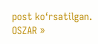post ko‘rsatilgan.
OSZAR »